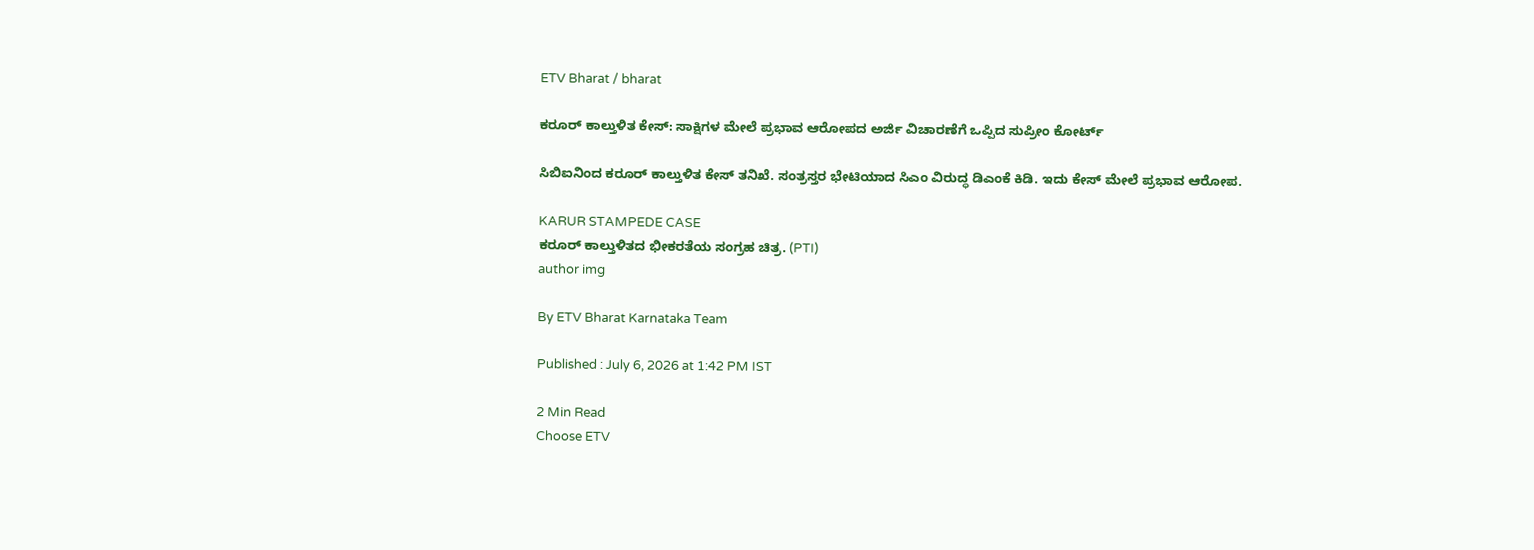ETV Bharat / bharat

ಕರೂರ್ ಕಾಲ್ತುಳಿತ ಕೇಸ್: ಸಾಕ್ಷಿಗಳ ಮೇಲೆ ಪ್ರಭಾವ ಆರೋಪದ ಅರ್ಜಿ ವಿಚಾರಣೆಗೆ ಒಪ್ಪಿದ ಸುಪ್ರೀಂ ಕೋರ್ಟ್

ಸಿಬಿಐನಿಂದ ಕರೂರ್ ಕಾಲ್ತುಳಿತ ಕೇಸ್ ತನಿಖೆ. ಸಂತ್ರಸ್ತರ ಭೇಟಿಯಾದ ಸಿಎಂ ವಿರುದ್ಧ ಡಿಎಂಕೆ ಕಿಡಿ. ಇದು ಕೇಸ್ ಮೇಲೆ ಪ್ರಭಾವ ಆರೋಪ.

KARUR STAMPEDE CASE
ಕರೂರ್ ಕಾಲ್ತುಳಿತದ ಭೀಕರತೆಯ ಸಂಗ್ರಹ ಚಿತ್ರ. (PTI)
author img

By ETV Bharat Karnataka Team

Published : July 6, 2026 at 1:42 PM IST

2 Min Read
Choose ETV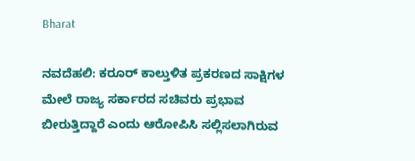Bharat

ನವದೆಹಲಿ: ಕರೂರ್ ಕಾಲ್ತುಳಿತ ಪ್ರಕರಣದ ಸಾಕ್ಷಿಗಳ ಮೇಲೆ ರಾಜ್ಯ ಸರ್ಕಾರದ ಸಚಿವರು ಪ್ರಭಾವ ಬೀರುತ್ತಿದ್ದಾರೆ ಎಂದು ಆರೋಪಿಸಿ ಸಲ್ಲಿಸಲಾಗಿರುವ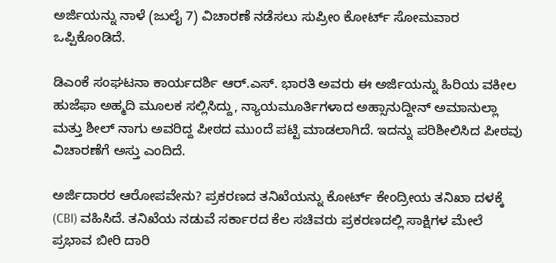ಅರ್ಜಿಯನ್ನು ನಾಳೆ (ಜುಲೈ 7) ವಿಚಾರಣೆ ನಡೆಸಲು ಸುಪ್ರೀಂ ಕೋರ್ಟ್ ಸೋಮವಾರ ಒಪ್ಪಿಕೊಂಡಿದೆ.

ಡಿಎಂಕೆ ಸಂಘಟನಾ ಕಾರ್ಯದರ್ಶಿ ಆರ್.ಎಸ್. ಭಾರತಿ ಅವರು ಈ ಅರ್ಜಿಯನ್ನು ಹಿರಿಯ ವಕೀಲ ಹುಜೆಫಾ ಅಹ್ಮದಿ ಮೂಲಕ ಸಲ್ಲಿಸಿದ್ದು, ನ್ಯಾಯಮೂರ್ತಿಗಳಾದ ಅಹ್ಸಾನುದ್ದೀನ್ ಅಮಾನುಲ್ಲಾ ಮತ್ತು ಶೀಲ್ ನಾಗು ಅವರಿದ್ದ ಪೀಠದ ಮುಂದೆ ಪಟ್ಟಿ ಮಾಡಲಾಗಿದೆ. ಇದನ್ನು ಪರಿಶೀಲಿಸಿದ ಪೀಠವು ವಿಚಾರಣೆಗೆ ಅಸ್ತು ಎಂದಿದೆ.

ಅರ್ಜಿದಾರರ ಆರೋಪವೇನು? ಪ್ರಕರಣದ ತನಿಖೆಯನ್ನು ಕೋರ್ಟ್ ಕೇಂದ್ರೀಯ ತನಿಖಾ ದಳಕ್ಕೆ (CBI) ವಹಿಸಿದೆ. ತನಿಖೆಯ ನಡುವೆ ಸರ್ಕಾರದ ಕೆಲ ಸಚಿವರು ಪ್ರಕರಣದಲ್ಲಿ ಸಾಕ್ಷಿಗಳ ಮೇಲೆ ಪ್ರಭಾವ ಬೀರಿ ದಾರಿ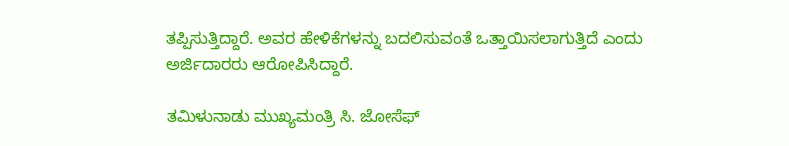ತಪ್ಪಿಸುತ್ತಿದ್ದಾರೆ. ಅವರ ಹೇಳಿಕೆಗಳನ್ನು ಬದಲಿಸುವಂತೆ ಒತ್ತಾಯಿಸಲಾಗುತ್ತಿದೆ ಎಂದು ಅರ್ಜಿದಾರರು ಆರೋಪಿಸಿದ್ದಾರೆ.

ತಮಿಳುನಾಡು ಮುಖ್ಯಮಂತ್ರಿ ಸಿ. ಜೋಸೆಫ್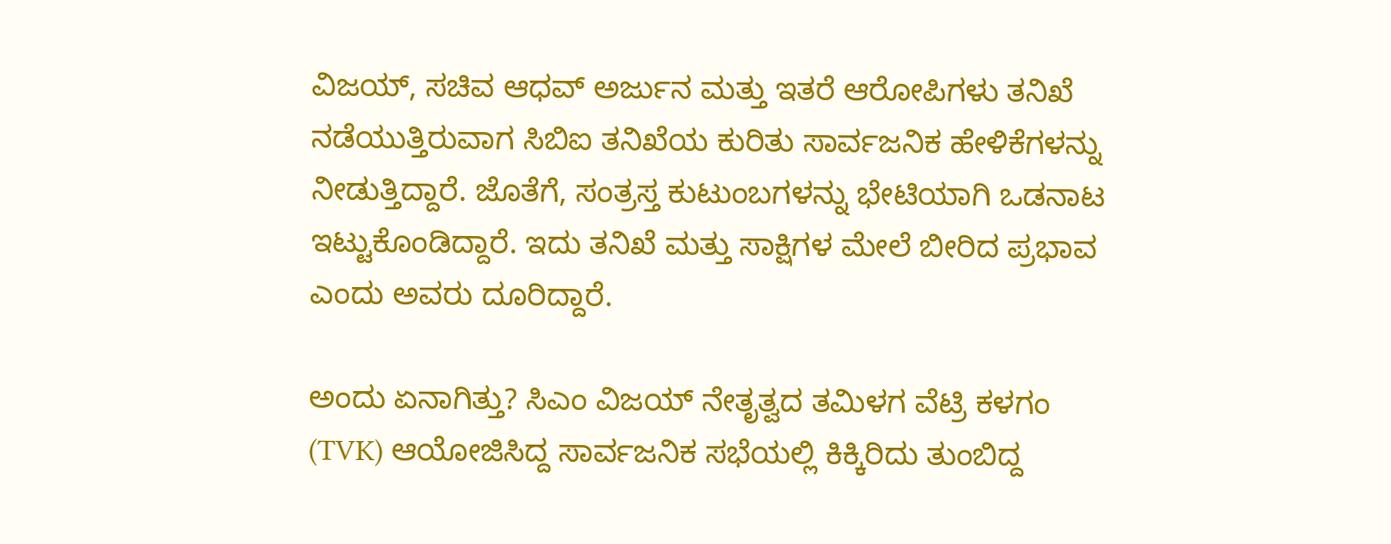ವಿಜಯ್, ಸಚಿವ ಆಧವ್ ಅರ್ಜುನ ಮತ್ತು ಇತರೆ ಆರೋಪಿಗಳು ತನಿಖೆ ನಡೆಯುತ್ತಿರುವಾಗ ಸಿಬಿಐ ತನಿಖೆಯ ಕುರಿತು ಸಾರ್ವಜನಿಕ ಹೇಳಿಕೆಗಳನ್ನು ನೀಡುತ್ತಿದ್ದಾರೆ. ಜೊತೆಗೆ, ಸಂತ್ರಸ್ತ ಕುಟುಂಬಗಳನ್ನು ಭೇಟಿಯಾಗಿ ಒಡನಾಟ ಇಟ್ಟುಕೊಂಡಿದ್ದಾರೆ. ಇದು ತನಿಖೆ ಮತ್ತು ಸಾಕ್ಷಿಗಳ ಮೇಲೆ ಬೀರಿದ ಪ್ರಭಾವ ಎಂದು ಅವರು ದೂರಿದ್ದಾರೆ.

ಅಂದು ಏನಾಗಿತ್ತು? ಸಿಎಂ ವಿಜಯ್ ನೇತೃತ್ವದ ತಮಿಳಗ ವೆಟ್ರಿ ಕಳಗಂ (TVK) ಆಯೋಜಿಸಿದ್ದ ಸಾರ್ವಜನಿಕ ಸಭೆಯಲ್ಲಿ ಕಿಕ್ಕಿರಿದು ತುಂಬಿದ್ದ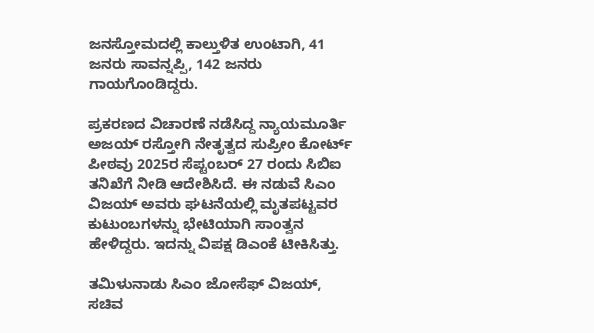ಜನಸ್ತೋಮದಲ್ಲಿ ಕಾಲ್ತುಳಿತ ಉಂಟಾಗಿ, 41 ಜನರು ಸಾವನ್ನಪ್ಪಿ, 142 ಜನರು ಗಾಯಗೊಂಡಿದ್ದರು.

ಪ್ರಕರಣದ ವಿಚಾರಣೆ ನಡೆಸಿದ್ದ ನ್ಯಾಯಮೂರ್ತಿ ಅಜಯ್ ರಸ್ತೋಗಿ ನೇತೃತ್ವದ ಸುಪ್ರೀಂ ಕೋರ್ಟ್ ಪೀಠವು 2025ರ ಸೆಪ್ಟಂಬರ್ 27 ರಂದು ಸಿಬಿಐ ತನಿಖೆಗೆ ನೀಡಿ ಆದೇಶಿಸಿದೆ. ಈ ನಡುವೆ ಸಿಎಂ ವಿಜಯ್ ಅವರು ಘಟನೆಯಲ್ಲಿ ಮೃತಪಟ್ಟವರ ಕುಟುಂಬಗಳನ್ನು ಭೇಟಿಯಾಗಿ ಸಾಂತ್ವನ ಹೇಳಿದ್ದರು. ಇದನ್ನು ವಿಪಕ್ಷ ಡಿಎಂಕೆ ಟೀಕಿಸಿತ್ತು.

ತಮಿಳುನಾಡು ಸಿಎಂ ಜೋಸೆಫ್ ವಿಜಯ್, ಸಚಿವ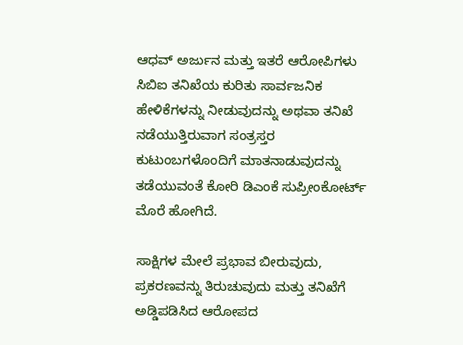ಆಧವ್ ಅರ್ಜುನ ಮತ್ತು ಇತರೆ ಆರೋಪಿಗಳು ಸಿಬಿಐ ತನಿಖೆಯ ಕುರಿತು ಸಾರ್ವಜನಿಕ ಹೇಳಿಕೆಗಳನ್ನು ನೀಡುವುದನ್ನು ಅಥವಾ ತನಿಖೆ ನಡೆಯುತ್ತಿರುವಾಗ ಸಂತ್ರಸ್ತರ ಕುಟುಂಬಗಳೊಂದಿಗೆ ಮಾತನಾಡುವುದನ್ನು ತಡೆಯುವಂತೆ ಕೋರಿ ಡಿಎಂಕೆ ಸುಪ್ರೀಂಕೋರ್ಟ್ ಮೊರೆ ಹೋಗಿದೆ.

ಸಾಕ್ಷಿಗಳ ಮೇಲೆ ಪ್ರಭಾವ ಬೀರುವುದು, ಪ್ರಕರಣವನ್ನು ತಿರುಚುವುದು ಮತ್ತು ತನಿಖೆಗೆ ಅಡ್ಡಿಪಡಿಸಿದ ಆರೋಪದ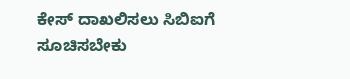ಕೇಸ್ ದಾಖಲಿಸಲು ಸಿಬಿಐಗೆ ಸೂಚಿಸಬೇಕು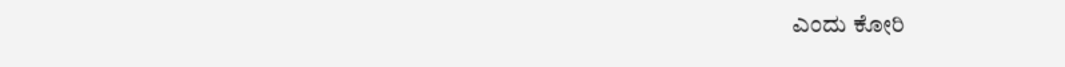ಎಂದು ಕೋರಿ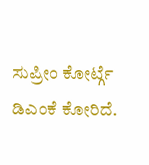ಸುಪ್ರೀಂ ಕೋರ್ಟ್ಗೆ ಡಿಎಂಕೆ ಕೋರಿದೆ.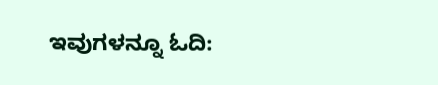ಇವುಗಳನ್ನೂ ಓದಿ: